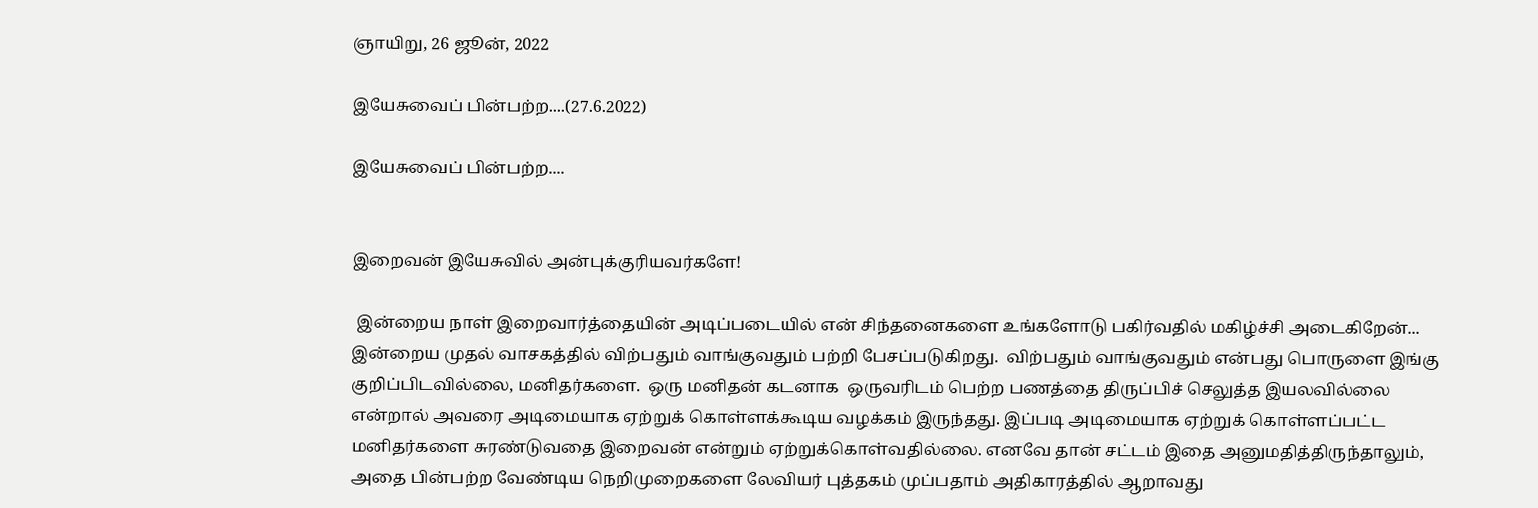ஞாயிறு, 26 ஜூன், 2022

இயேசுவைப் பின்பற்ற....(27.6.2022)

இயேசுவைப் பின்பற்ற....


இறைவன் இயேசுவில் அன்புக்குரியவர்களே!

 இன்றைய நாள் இறைவார்த்தையின் அடிப்படையில் என் சிந்தனைகளை உங்களோடு பகிர்வதில் மகிழ்ச்சி அடைகிறேன்...
இன்றைய முதல் வாசகத்தில் விற்பதும் வாங்குவதும் பற்றி பேசப்படுகிறது.  விற்பதும் வாங்குவதும் என்பது பொருளை இங்கு  குறிப்பிடவில்லை, மனிதர்களை.  ஒரு மனிதன் கடனாக  ஒருவரிடம் பெற்ற பணத்தை திருப்பிச் செலுத்த இயலவில்லை என்றால் அவரை அடிமையாக ஏற்றுக் கொள்ளக்கூடிய வழக்கம் இருந்தது. இப்படி அடிமையாக ஏற்றுக் கொள்ளப்பட்ட மனிதர்களை சுரண்டுவதை இறைவன் என்றும் ஏற்றுக்கொள்வதில்லை. எனவே தான் சட்டம் இதை அனுமதித்திருந்தாலும்,  அதை பின்பற்ற வேண்டிய நெறிமுறைகளை லேவியர் புத்தகம் முப்பதாம் அதிகாரத்தில் ஆறாவது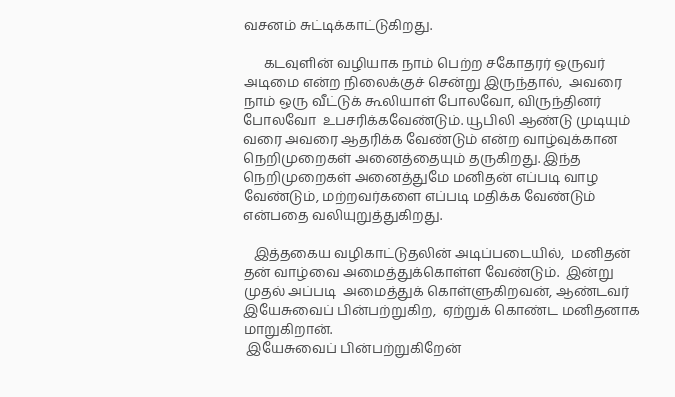வசனம் சுட்டிக்காட்டுகிறது.

      கடவுளின் வழியாக நாம் பெற்ற சகோதரர் ஒருவர் அடிமை என்ற நிலைக்குச் சென்று இருந்தால்,  அவரை நாம் ஒரு வீட்டுக் கூலியாள் போலவோ, விருந்தினர் போலவோ  உபசரிக்கவேண்டும். யூபிலி ஆண்டு முடியும் வரை அவரை ஆதரிக்க வேண்டும் என்ற வாழ்வுக்கான நெறிமுறைகள் அனைத்தையும் தருகிறது. இந்த நெறிமுறைகள் அனைத்துமே மனிதன் எப்படி வாழ வேண்டும், மற்றவர்களை எப்படி மதிக்க வேண்டும் என்பதை வலியுறுத்துகிறது.

   இத்தகைய வழிகாட்டுதலின் அடிப்படையில்,  மனிதன் தன் வாழ்வை அமைத்துக்கொள்ள வேண்டும்.  இன்று முதல் அப்படி  அமைத்துக் கொள்ளுகிறவன், ஆண்டவர் இயேசுவைப் பின்பற்றுகிற,  ஏற்றுக் கொண்ட மனிதனாக மாறுகிறான்.
 இயேசுவைப் பின்பற்றுகிறேன்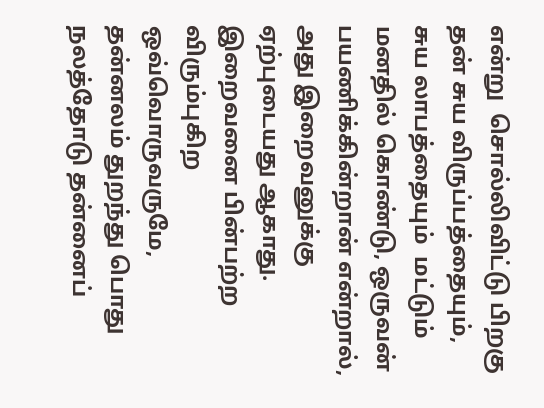என்று  சொல்லிவிட்டு பிறகு தன் சுய விருப்பத்தையும், சுய லாபத்தையும்  மட்டும் மனதில் கொண்டு, ஒருவன் பயணிக்கின்றான் என்றால், அது இறைவனுக்கு ஏற்புடையது ஆகாது. இறைவனை பின்பற்ற  விரும்புகிற ஒவ்வொருவருமே, தன்னலம் துறந்து பொது நலத்தோடு தன்னைப்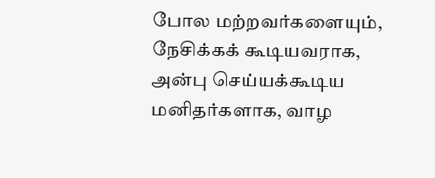போல மற்றவர்களையும், நேசிக்கக் கூடியவராக, அன்பு செய்யக்கூடிய மனிதர்களாக, வாழ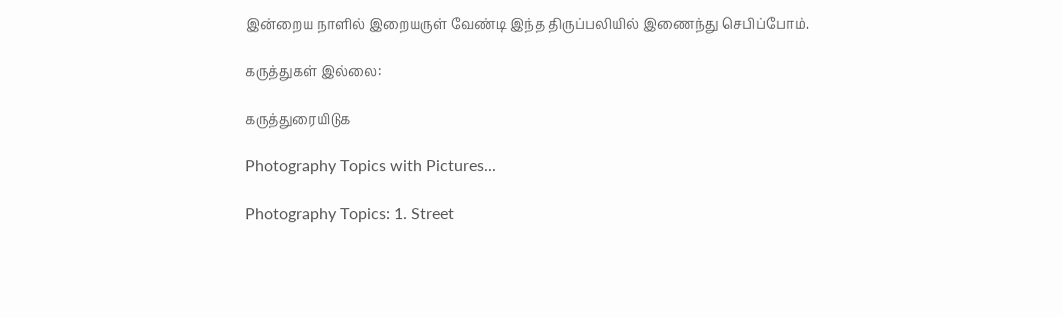இன்றைய நாளில் இறையருள் வேண்டி இந்த திருப்பலியில் இணைந்து செபிப்போம்.

கருத்துகள் இல்லை:

கருத்துரையிடுக

Photography Topics with Pictures...

Photography Topics: 1. Street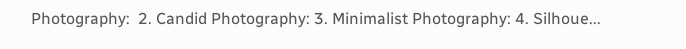Photography:  2. Candid Photography: 3. Minimalist Photography: 4. Silhoue...